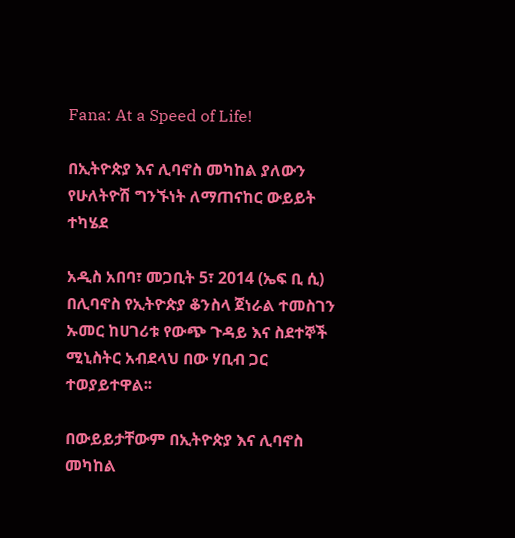Fana: At a Speed of Life!

በኢትዮጵያ እና ሊባኖስ መካከል ያለውን የሁለትዮሽ ግንኙነት ለማጠናከር ውይይት ተካሄደ

አዲስ አበባ፣ መጋቢት 5፣ 2014 (ኤፍ ቢ ሲ) በሊባኖስ የኢትዮጵያ ቆንስላ ጀነራል ተመስገን ኡመር ከሀገሪቱ የውጭ ጉዳይ እና ስደተኞች ሚኒስትር አብደላህ በው ሃቢብ ጋር ተወያይተዋል፡፡

በውይይታቸውም በኢትዮጵያ እና ሊባኖስ መካከል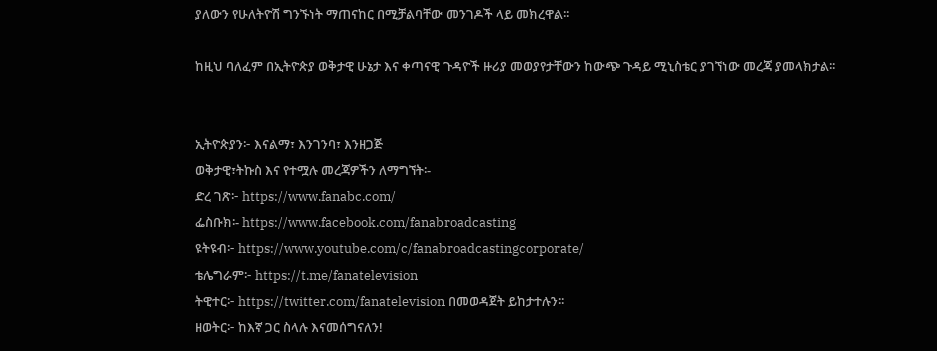ያለውን የሁለትዮሽ ግንኙነት ማጠናከር በሚቻልባቸው መንገዶች ላይ መክረዋል፡፡

ከዚህ ባለፈም በኢትዮጵያ ወቅታዊ ሁኔታ እና ቀጣናዊ ጉዳዮች ዙሪያ መወያየታቸውን ከውጭ ጉዳይ ሚኒስቴር ያገኘነው መረጃ ያመላክታል፡፡


ኢትዮጵያን፦ እናልማ፣ እንገንባ፣ እንዘጋጅ
ወቅታዊ፣ትኩስ እና የተሟሉ መረጃዎችን ለማግኘት፡-
ድረ ገጽ፦ https://www.fanabc.com/
ፌስቡክ፡- https://www.facebook.com/fanabroadcasting
ዩትዩብ፦ https://www.youtube.com/c/fanabroadcastingcorporate/
ቴሌግራም፦ https://t.me/fanatelevision
ትዊተር፦ https://twitter.com/fanatelevision በመወዳጀት ይከታተሉን፡፡
ዘወትር፦ ከእኛ ጋር ስላሉ እናመሰግናለን!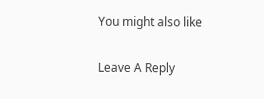You might also like

Leave A Reply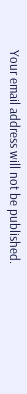Your email address will not be published.